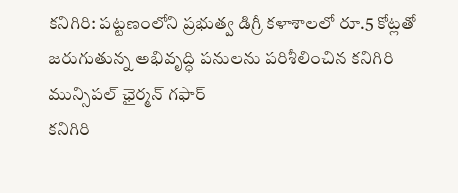కనిగిరి: పట్టణంలోని ప్రభుత్వ డిగ్రీ కళాశాలలో రూ.5 కోట్లతో జరుగుతున్న అభివృద్ధి పనులను పరిశీలించిన కనిగిరి మున్సిపల్ ఛైర్మన్ గఫార్
కనిగిరి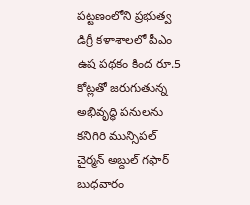పట్టణంలోని ప్రభుత్వ డిగ్రీ కళాశాలలో పీఎం ఉష పథకం కింద రూ.5 కోట్లతో జరుగుతున్న అభివృద్ధి పనులను కనిగిరి మున్సిపల్ చైర్మన్ అబ్దుల్ గఫార్ బుధవారం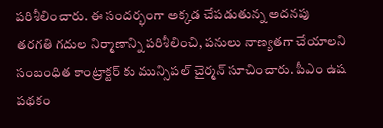పరిశీలించారు. ఈ సందర్భంగా అక్కడ చేపడుతున్న అదనపు తరగతి గదుల నిర్మాణాన్ని పరిశీలించి, పనులు నాణ్యతగా చేయాలని సంబంధిత కాంట్రాక్టర్ కు మున్సిపల్ చైర్మన్ సూచించారు. పీఎం ఉష పథకం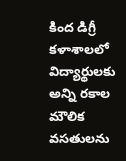కింద డిగ్రీ కళాశాలలో విద్యార్థులకు అన్ని రకాల మౌలిక వసతులను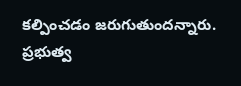కల్పించడం జరుగుతుందన్నారు. ప్రభుత్వ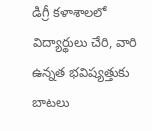డిగ్రీ కళాశాలలో విద్యార్థులు చేరి, వారి ఉన్నత భవిష్యత్తుకు బాటలు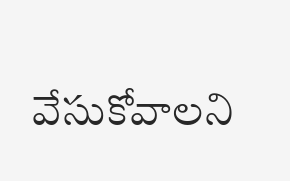వేసుకోవాలని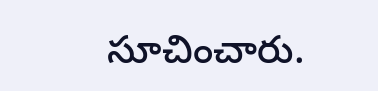సూచించారు.